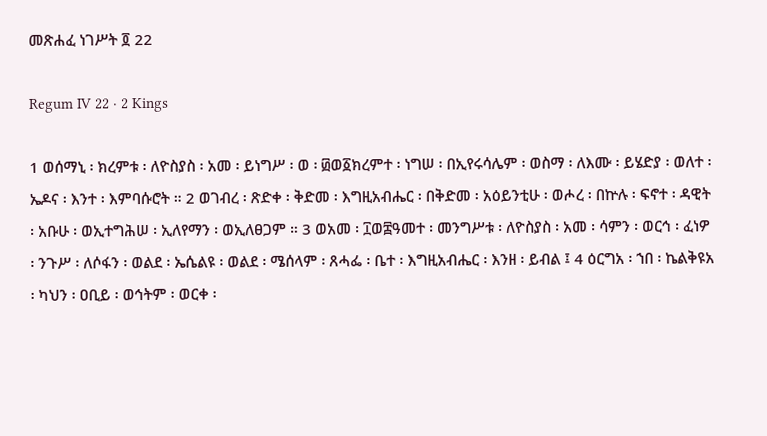መጽሐፈ ነገሥት ፬ 22

Regum IV 22 · 2 Kings

1 ወሰማኒ ፡ ክረምቱ ፡ ለዮስያስ ፡ አመ ፡ ይነግሥ ፡ ወ ፡ ፴ወ፩ክረምተ ፡ ነግሠ ፡ በኢየሩሳሌም ፡ ወስማ ፡ ለእሙ ፡ ይሄድያ ፡ ወለተ ፡ ኤዶና ፡ እንተ ፡ እምባሱሮት ። 2 ወገብረ ፡ ጽድቀ ፡ ቅድመ ፡ እግዚአብሔር ፡ በቅድመ ፡ አዕይንቲሁ ፡ ወሖረ ፡ በኵሉ ፡ ፍኖተ ፡ ዳዊት ፡ አቡሁ ፡ ወኢተግሕሠ ፡ ኢለየማን ፡ ወኢለፀጋም ። 3 ወአመ ፡ ፲ወ፰ዓመተ ፡ መንግሥቱ ፡ ለዮስያስ ፡ አመ ፡ ሳምን ፡ ወርኅ ፡ ፈነዎ ፡ ንጉሥ ፡ ለሶፋን ፡ ወልደ ፡ ኤሴልዩ ፡ ወልደ ፡ ሜሰላም ፡ ጸሓፌ ፡ ቤተ ፡ እግዚአብሔር ፡ እንዘ ፡ ይብል ፤ 4 ዕርግአ ፡ ኀበ ፡ ኬልቅዩአ ፡ ካህን ፡ ዐቢይ ፡ ወኅትም ፡ ወርቀ ፡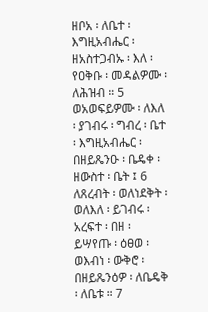ዘቦአ ፡ ለቤተ ፡ እግዚአብሔር ፡ ዘአስተጋብኡ ፡ እለ ፡ የዐቅቡ ፡ መዳልዎሙ ፡ ለሕዝብ ። 5 ወአወፍይዎሙ ፡ ለእለ ፡ ያገብሩ ፡ ግብረ ፡ ቤተ ፡ እግዚአብሔር ፡ በዘይጼንዑ ፡ ቤዴቀ ፡ ዘውስተ ፡ ቤት ፤ 6 ለጸረብት ፡ ወለነደቅት ፡ ወለእለ ፡ ይገብሩ ፡ አረፍተ ፡ በዘ ፡ ይሣየጡ ፡ ዕፀወ ፡ ወእብነ ፡ ውቅሮ ፡ በዘይጼንዕዎ ፡ ለቤዴቅ ፡ ለቤቱ ። 7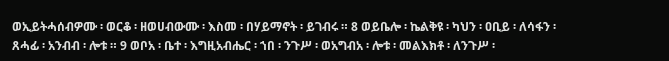ወኢይትሓሰብዎሙ ፡ ወርቆ ፡ ዘወሀብውሙ ፡ እስመ ፡ በሃይማኖት ፡ ይገብሩ ። 8 ወይቤሎ ፡ ኬልቅዩ ፡ ካህን ፡ ዐቢይ ፡ ለሳፋን ፡ ጸሓፊ ፡ አንብብ ፡ ሎቱ ። 9 ወቦአ ፡ ቤተ ፡ እግዚአብሔር ፡ ኀበ ፡ ንጉሥ ፡ ወአግብአ ፡ ሎቱ ፡ መልእክቶ ፡ ለንጉሥ ፡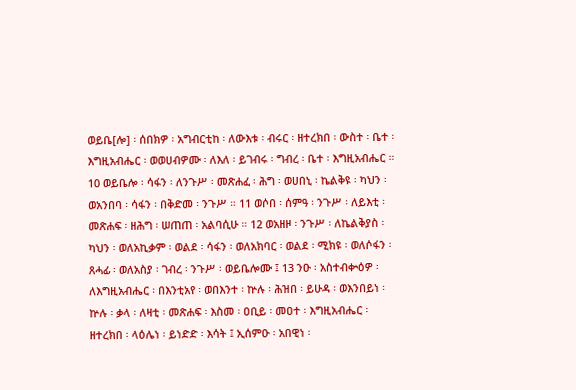ወይቤ[ሎ] ፡ ሰበክዎ ፡ አግብርቲከ ፡ ለውእቱ ፡ ብሩር ፡ ዘተረክበ ፡ ውስተ ፡ ቤተ ፡ እግዚአብሔር ፡ ወወሀብዎሙ ፡ ለእለ ፡ ይገብሩ ፡ ግብረ ፡ ቤተ ፡ እግዚአብሔር ። 10 ወይቤሎ ፡ ሳፋን ፡ ለንጉሥ ፡ መጽሐፈ ፡ ሕግ ፡ ወሀበኒ ፡ ኬልቅዩ ፡ ካህን ፡ ወአንበባ ፡ ሳፋን ፡ በቅድመ ፡ ንጉሥ ። 11 ወሶበ ፡ ሰምዓ ፡ ንጉሥ ፡ ለይእቲ ፡ መጽሐፍ ፡ ዘሕግ ፡ ሠጠጠ ፡ አልባሲሁ ። 12 ወአዘዞ ፡ ንጉሥ ፡ ለኬልቅያስ ፡ ካህን ፡ ወለአኪቃም ፡ ወልደ ፡ ሳፋን ፡ ወለአክባር ፡ ወልደ ፡ ሚክዩ ፡ ወለሶፋን ፡ ጸሓፊ ፡ ወለአስያ ፡ ገብረ ፡ ንጉሥ ፡ ወይቤሎሙ ፤ 13 ንዑ ፡ አስተብቍዕዎ ፡ ለእግዚአብሔር ፡ በእንቲአየ ፡ ወበእንተ ፡ ኵሉ ፡ ሕዝበ ፡ ይሁዳ ፡ ወእንበይነ ፡ ኵሉ ፡ ቃላ ፡ ለዛቲ ፡ መጽሐፍ ፡ እስመ ፡ ዐቢይ ፡ መዐተ ፡ እግዚአብሔር ፡ ዘተረክበ ፡ ላዕሌነ ፡ ይነድድ ፡ እሳት ፤ ኢሰምዑ ፡ አበዊነ ፡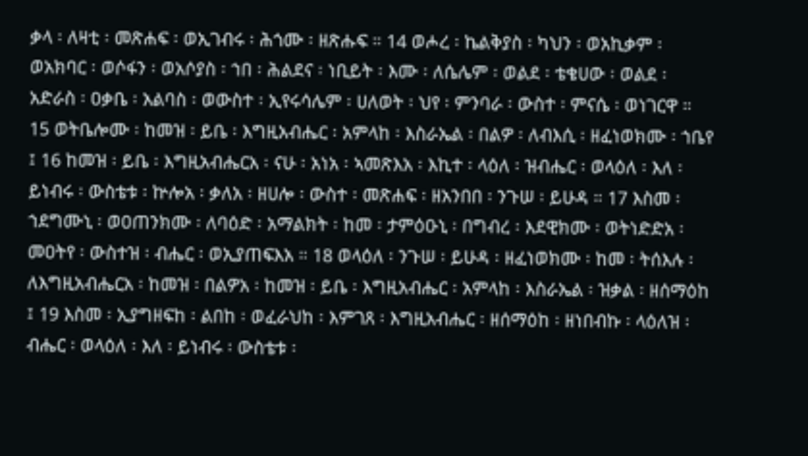ቃላ ፡ ለዛቲ ፡ መጽሐፍ ፡ ወኢገብሩ ፡ ሕጎሙ ፡ ዘጽሑፍ ። 14 ወሖረ ፡ ኬልቅያስ ፡ ካህን ፡ ወአኪቃም ፡ ወአክባር ፡ ወሶፋን ፡ ወአሶያስ ፡ ኀበ ፡ ሕልደና ፡ ነቢይት ፡ እሙ ፡ ለሴሌም ፡ ወልደ ፡ ቴቄሀው ፡ ወልደ ፡ አድራስ ፡ ዐቃቤ ፡ አልባስ ፡ ወውስተ ፡ ኢየሩሳሌም ፡ ሀለወት ፡ ህየ ፡ ምንባራ ፡ ውስተ ፡ ምናሴ ፡ ወነገርዋ ። 15 ወትቤሎሙ ፡ ከመዝ ፡ ይቤ ፡ እግዚአብሔር ፡ አምላከ ፡ እስራኤል ፡ በልዎ ፡ ለብእሲ ፡ ዘፈነወክሙ ፡ ኀቤየ ፤ 16 ከመዝ ፡ ይቤ ፡ እግዚአብሔርአ ፡ ናሁ ፡ አነአ ፡ ኣመጽእአ ፡ እኪተ ፡ ላዕለ ፡ ዝብሔር ፡ ወላዕለ ፡ እለ ፡ ይነብሩ ፡ ውስቴቱ ፡ ኵሎአ ፡ ቃለአ ፡ ዘሀሎ ፡ ውስተ ፡ መጽሐፍ ፡ ዘአንበበ ፡ ንጉሠ ፡ ይሁዳ ። 17 እስመ ፡ ኀደግሙኒ ፡ ወዐጠንክሙ ፡ ለባዕድ ፡ አማልክት ፡ ከመ ፡ ታምዕዑኒ ፡ በግብረ ፡ እደዊክሙ ፡ ወትነድድአ ፡ መዐትየ ፡ ውስተዝ ፡ ብሔር ፡ ወኢያጠፍእአ ። 18 ወላዕለ ፡ ንጉሠ ፡ ይሁዳ ፡ ዘፈነወክሙ ፡ ከመ ፡ ትሰእሉ ፡ ለእግዚአብሔርአ ፡ ከመዝ ፡ በልዎአ ፡ ከመዝ ፡ ይቤ ፡ እግዚአብሔር ፡ አምላከ ፡ እስራኤል ፡ ዝቃል ፡ ዘሰማዕከ ፤ 19 እስመ ፡ ኢያግዘፍከ ፡ ልበከ ፡ ወፈራህከ ፡ እምገጸ ፡ እግዚአብሔር ፡ ዘሰማዕከ ፡ ዘነበብኩ ፡ ላዕለዝ ፡ ብሔር ፡ ወላዕለ ፡ እለ ፡ ይነብሩ ፡ ውስቴቱ ፡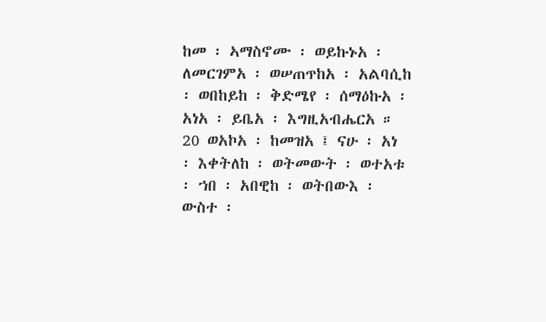ከመ ፡ ኣማስኖሙ ፡ ወይኩኑአ ፡ ለመርገምአ ፡ ወሠጠጥከአ ፡ አልባሲከ ፡ ወበከይከ ፡ ቅድሜየ ፡ ሰማዕኩአ ፡ አነአ ፡ ይቤአ ፡ እግዚአብሔርአ ። 20 ወአኮአ ፡ ከመዝአ ፤ ናሁ ፡ አነ ፡ እቀትለከ ፡ ወትመውት ፡ ወተአቱ ፡ ኀበ ፡ አበዊከ ፡ ወትበውእ ፡ ውስተ ፡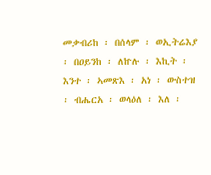መቃብሪከ ፡ በሰላም ፡ ወኢትሬእያ ፡ በዐይንከ ፡ ለኵሉ ፡ እኪት ፡ እንተ ፡ ኣመጽእ ፡ አነ ፡ ውስተዝ ፡ ብሔርአ ፡ ወላዕለ ፡ እለ ፡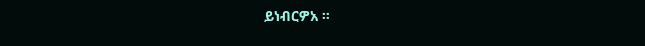ይነብርዎአ ።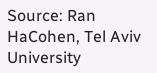Source: Ran HaCohen, Tel Aviv University